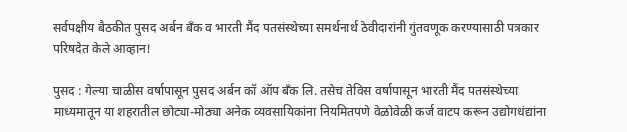सर्वपक्षीय बैठकीत पुसद अर्बन बँक व भारती मैंद पतसंस्थेच्या समर्थनार्थ ठेवीदारांनी गुंतवणूक करण्यासाठी पत्रकार परिषदेत केले आव्हान!

पुसद : गेल्या चाळीस वर्षापासून पुसद अर्बन कॉ ऑप बँक लि. तसेच तेविस वर्षापासून भारती मैंद पतसंस्थेच्या माध्यमातून या शहरातील छोट्या-मोठ्या अनेक व्यवसायिकांना नियमितपणे वेळोवेळी कर्ज वाटप करून उद्योगधंद्यांना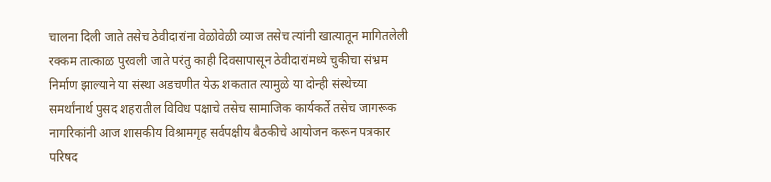चालना दिली जाते तसेच ठेवीदारांना वेळोवेळी व्याज तसेच त्यांनी खात्यातून मागितलेली रक्कम तात्काळ पुरवली जाते परंतु काही दिवसापासून ठेवीदारांमध्ये चुकीचा संभ्रम निर्माण झाल्याने या संस्था अडचणीत येऊ शकतात त्यामुळे या दोन्ही संस्थेच्या समर्थांनार्थ पुसद शहरातील विविध पक्षाचे तसेच सामाजिक कार्यकर्ते तसेच जागरूक नागरिकांनी आज शासकीय विश्रामगृह सर्वपक्षीय बैठकीचे आयोजन करून पत्रकार परिषद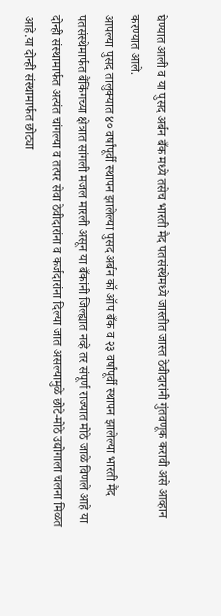घेण्यात आली व या पुसद अर्बन बँक मध्ये तसेच भारती मैद पतसंस्थेमध्ये जास्तीत जास्त ठेवीदारांनी गुंतवणूक करावी असे आव्हान करण्यात आले.
आपल्या पुसद तालुक्यात ४० वर्षांपूर्वी स्थापन झालेल्या पुसद अर्बन कॉ ऑप बँक व २३ वर्षांपूर्वी स्थापन झालेल्या भारती मैंद पतसंस्थेमार्फत बैंकिंगच्या क्षेत्रात सांगली मजल मारली असून या बँकांनी जिल्ह्यात नव्हे तर संपूर्ण राज्यात मोठे जाळे विणले आहे या दोन्ही संस्थामार्फत अत्यंत चांगल्या व तत्पर सेवा ठेवीदारांना व कर्जदारांना दिल्या जात असल्यामुळे छोटे-मोठे उद्योगाला चलना मिळत आहे.या दोन्ही संस्थामार्फत छोट्या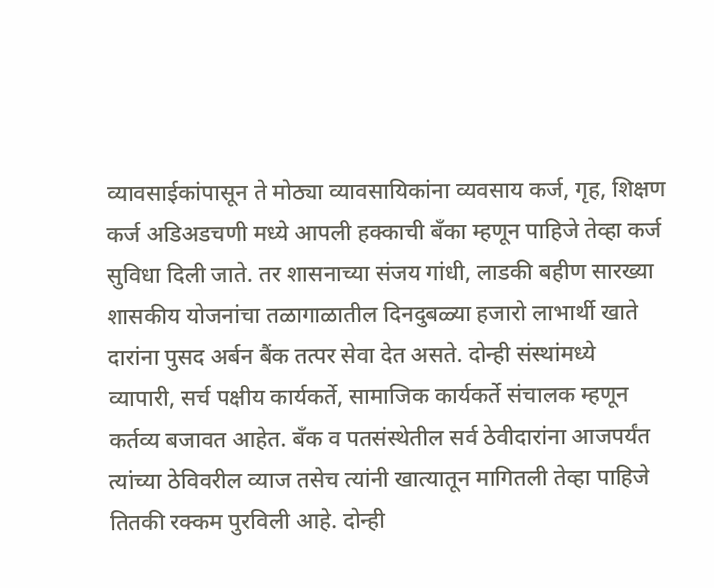व्यावसाईकांपासून ते मोठ्या व्यावसायिकांना व्यवसाय कर्ज, गृह, शिक्षण कर्ज अडिअडचणी मध्ये आपली हक्काची बँका म्हणून पाहिजे तेव्हा कर्ज सुविधा दिली जाते. तर शासनाच्या संजय गांधी, लाडकी बहीण सारख्या शासकीय योजनांचा तळागाळातील दिनदुबळ्या हजारो लाभार्थी खाते दारांना पुसद अर्बन बैंक तत्पर सेवा देत असते. दोन्ही संस्थांमध्ये व्यापारी, सर्च पक्षीय कार्यकर्ते, सामाजिक कार्यकर्ते संचालक म्हणून कर्तव्य बजावत आहेत. बँक व पतसंस्थेतील सर्व ठेवीदारांना आजपर्यंत त्यांच्या ठेविवरील व्याज तसेच त्यांनी खात्यातून मागितली तेव्हा पाहिजे तितकी रक्कम पुरविली आहे. दोन्ही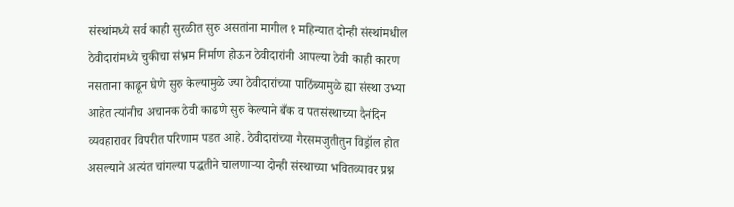संस्थांमध्ये सर्व काही सुरळीत सुरु असतांना मागील १ महिन्यात दोन्ही संस्थांमधील ठेवीदारांमध्ये चुकीचा संभ्रम निर्माण होऊन ठेवीदारांनी आपल्या ठेवी काही कारण नसताना काढून घेणे सुरु केल्यामुळे ज्या ठेवीदारांच्या पाठिंब्यामुळे ह्या संस्था उभ्या आहेत त्यांनीच अचानक ठेवी काढणे सुरु केल्याने बँक व पतसंस्थाच्या दैनंदिन व्यवहारावर विपरीत परिणाम पडत आहे. ठेवीदारांच्या गैरसमजुतीतुन विड्रॉल होत असल्याने अत्यंत चांगल्या पद्धतीने चालणाऱ्या दोन्ही संस्थाच्या भवितव्यावर प्रश्न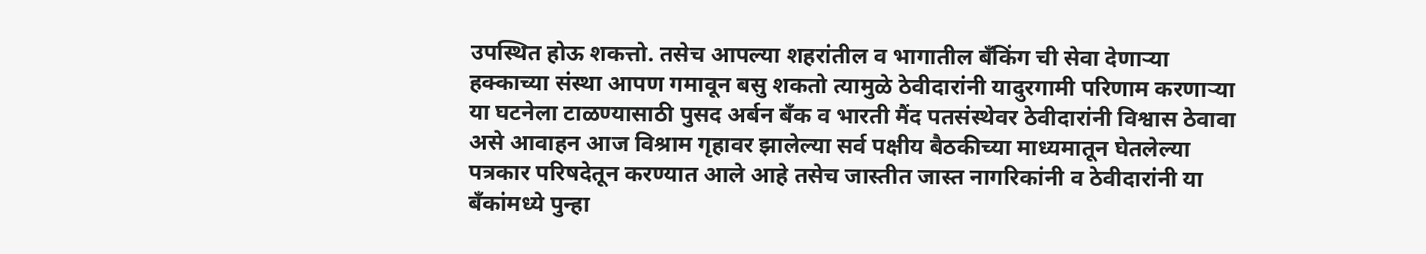उपस्थित होऊ शकत्तो. तसेच आपल्या शहरांतील व भागातील बँकिंग ची सेवा देणाऱ्या हक्काच्या संस्था आपण गमावून बसु शकतो त्यामुळे ठेवीदारांनी यादुरगामी परिणाम करणाऱ्या या घटनेला टाळण्यासाठी पुसद अर्बन बँक व भारती मैंद पतसंस्थेवर ठेवीदारांनी विश्वास ठेवावा असे आवाहन आज विश्राम गृहावर झालेल्या सर्व पक्षीय बैठकीच्या माध्यमातून घेतलेल्या पत्रकार परिषदेतून करण्यात आले आहे तसेच जास्तीत जास्त नागरिकांनी व ठेवीदारांनी या बँकांमध्ये पुन्हा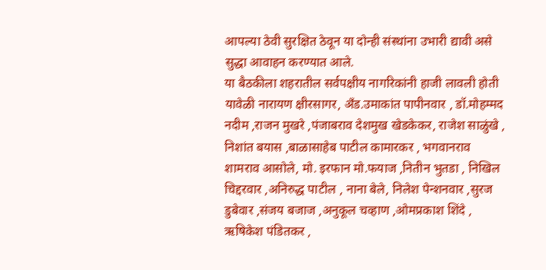आपल्या ठेवी सुरक्षित ठेवून या दोन्ही संस्थांना उभारी द्यावी असे सुद्धा आवाहन करण्यात आले.
या बैठकीला शहरातील सर्वपक्षीय नागरिकांनी हाजी लावली होती यावेळी नारायण क्षीरसागर, अँड.उमाकांत पापीनवार , डॉ.मोहम्मद नदीम ,राजन मुखरे ,पंजाबराव देशमुख खेडकेकर, राजेश साळुंखे , निशांत बयास ,बाळासाहेब पाटील कामारकर , भगवानराव शामराव आसोले, मो. इरफान मो.फयाज ,नितीन भुतडा , निखिल चिद्दरवार ,अनिरुद्ध पाटील , नाना बेले, निलेश पेन्शनवार ,सुरज डुबेवार ,संजय बजाज ,अनुकूल चव्हाण ,ओमप्रकाश शिंदे , ऋषिकेश पंडितकर ,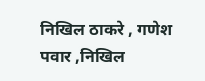निखिल ठाकरे , गणेश पवार ,निखिल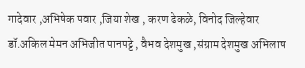गादेवार ,अभिषेक पवार ,जिया शेख , करण ढेकळे, विनोद जिल्हेवार डॉ.अकिल मेमन अभिजीत पानपट्टे , वैभव देशमुख ,संग्राम देशमुख अभिलाष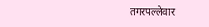तगरपल्लेवार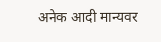अनेक आदी मान्यवर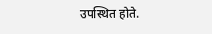उपस्थित होते.